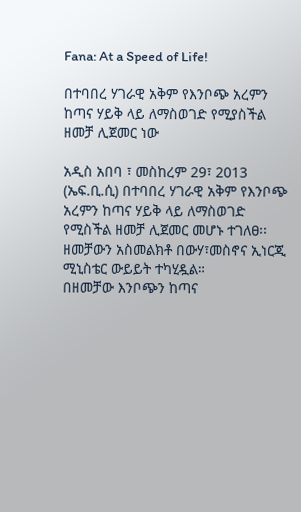Fana: At a Speed of Life!

በተባበረ ሃገራዊ አቅም የእንቦጭ አረምን ከጣና ሃይቅ ላይ ለማስወገድ የሚያስችል ዘመቻ ሊጀመር ነው

አዲስ አበባ ፣ መስከረም 29፣ 2013 (ኤፍ.ቢ.ሲ) በተባበረ ሃገራዊ አቅም የእንቦጭ አረምን ከጣና ሃይቅ ላይ ለማስወገድ የሚስችል ዘመቻ ሊጀመር መሆኑ ተገለፀ፡፡
ዘመቻውን አስመልክቶ በውሃ፣መስኖና ኢነርጂ ሚኒስቴር ውይይት ተካሂዷል።
በዘመቻው እንቦጭን ከጣና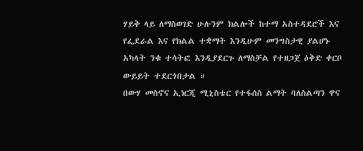ሃይቅ ላይ ለማስወገድ ሁሉንም ክልሎች ከተማ አስተዳደሮች እና የፌደራል እና የክልል ተቋማት እንዲሁም መንግስታዊ ያልሆኑ አካላት ንቁ ተሳትፎ እንዲያደርጉ ለማስቻል የተዘጋጀ ዕቅድ ቀርቦ ውይይት ተደርጎበታል ።
በውሃ መስኖና ኢነርጂ ሚኒስቴር የተፋሰስ ልማት ባለስልጣን ዋና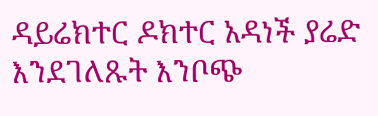ዳይሬክተር ዶክተር አዳነች ያሬድ እንደገለጹት እንቦጭ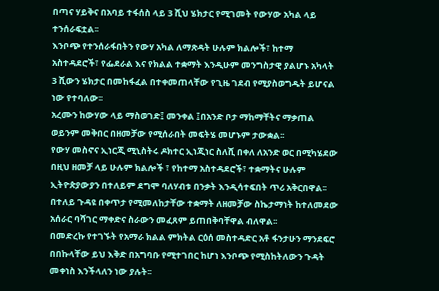በጣና ሃይቅና በአባይ ተፋሰስ ላይ 3 ሺህ ሄክታር የሚገመት የውሃው አካል ላይ ተንሰራፍቷል፡፡
እንቦጭ የተንሰራፋበትን የውሃ አካል ለማጽዳት ሁሉም ክልሎች፣ ከተማ አስተዳደሮች፣ የፌደራል እና የክልል ተቋማት እንዲሁም መንግስታዊ ያልሆኑ አካላት 3 ሺውን ሄክታር በመከፋፈል በተቀመጠላቸው የጊዜ ገደብ የሚያስወግዱት ይሆናል ነው የተባለው፡፡
አረሙን ከውሃው ላይ ማስወገድ፤ መንቀል ፤በአንድ ቦታ ማከማቸትና ማቃጠል ወይንም መቅበር በዘመቻው የሚሰራበት መፍትሄ መሆኑም ታውቋል፡፡
የውሃ መስኖና ኢነርጂ ሚኒስትሩ ዶክተር ኢነጂነር ስለሺ በቀለ ለአንድ ወር በሚካሄደው በዚህ ዘመቻ ላይ ሁሉም ክልሎች ፣ የከተማ አስተዳደሮች፣ ተቋማትና ሁሉም ኢትዮጵያውያን በተለይም ደግሞ ባለሃብቱ በንቃት እንዲሳተፍበት ጥሪ አቅርበዋል፡፡
በተለይ ጉዳዩ በቀጥታ የሚመለከታቸው ተቋማት ለዘመቻው ስኬታማነት ከተለመደው አሰራር ባሻገር ማቀድና ስራውን መፈጸም ይጠበቅባቸዋል ብለዋል፡፡
በመድረኩ የተገኙት የአማራ ክልል ምክትል ርዕሰ መስተዳድር አቶ ፋንታሁን ማንደፍሮ በበኩላቸው ይህ እቅድ በአግባቡ የሚተገበር ከሆነ እንቦጭ የሚስከትለውን ጉዳት መቀነስ እንችላለን ነው ያሉት፡፡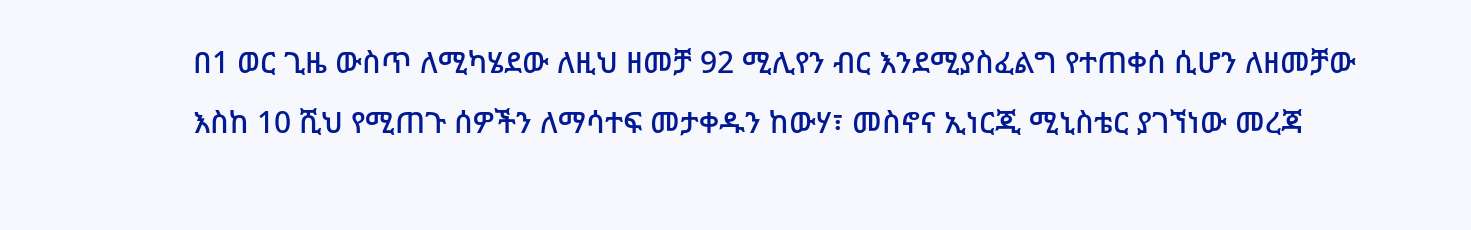በ1 ወር ጊዜ ውስጥ ለሚካሄደው ለዚህ ዘመቻ 92 ሚሊየን ብር እንደሚያስፈልግ የተጠቀሰ ሲሆን ለዘመቻው እስከ 10 ሺህ የሚጠጉ ሰዎችን ለማሳተፍ መታቀዱን ከውሃ፣ መስኖና ኢነርጂ ሚኒስቴር ያገኘነው መረጃ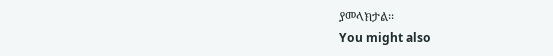ያመላክታል፡፡
You might also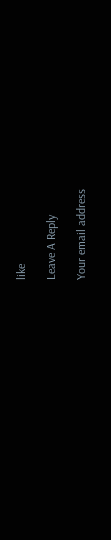like

Leave A Reply

Your email address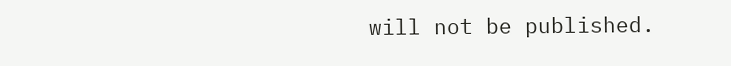will not be published.